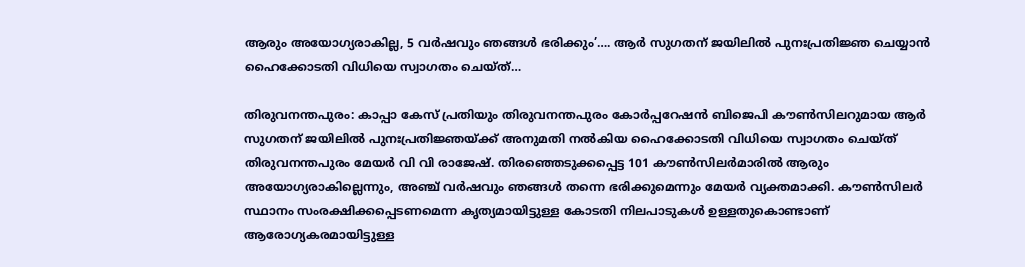ആരും അയോഗ്യരാകില്ല, 5 വർഷവും ഞങ്ങൾ ഭരിക്കും’…. ആർ സുഗതന് ജയിലിൽ പുനഃപ്രതിജ്ഞ ചെയ്യാൻ ഹൈക്കോടതി വിധിയെ സ്വാഗതം ചെയ്ത്…

തിരുവനന്തപുരം: കാപ്പാ കേസ് പ്രതിയും തിരുവനന്തപുരം കോർപ്പറേഷൻ ബിജെപി കൗൺസിലറുമായ ആർ സുഗതന് ജയിലിൽ പുനഃപ്രതിജ്ഞയ്ക്ക് അനുമതി നൽകിയ ഹൈക്കോടതി വിധിയെ സ്വാഗതം ചെയ്ത് തിരുവനന്തപുരം മേയർ വി വി രാജേഷ്. തിരഞ്ഞെടുക്കപ്പെട്ട 101 കൗൺസിലർമാരിൽ ആരും അയോഗ്യരാകില്ലെന്നും, അഞ്ച് വർഷവും ഞങ്ങൾ തന്നെ ഭരിക്കുമെന്നും മേയർ വ്യക്തമാക്കി. കൗൺസിലർ സ്ഥാനം സംരക്ഷിക്കപ്പെടണമെന്ന കൃത്യമായിട്ടുള്ള കോടതി നിലപാടുകൾ ഉള്ളതുകൊണ്ടാണ് ആരോഗ്യകരമായിട്ടുള്ള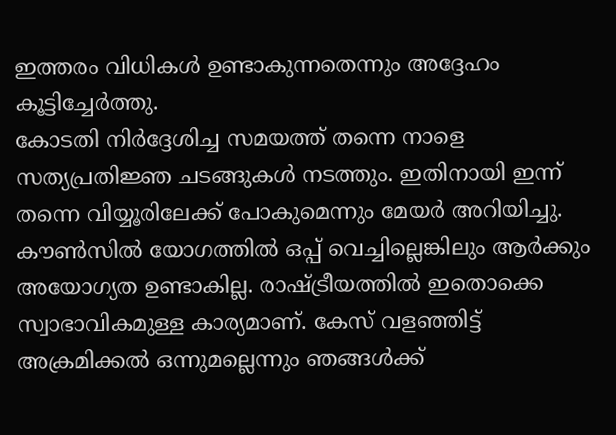ഇത്തരം വിധികൾ ഉണ്ടാകുന്നതെന്നും അദ്ദേഹം കൂട്ടിച്ചേർത്തു.
കോടതി നിർദ്ദേശിച്ച സമയത്ത് തന്നെ നാളെ സത്യപ്രതിജ്ഞ ചടങ്ങുകൾ നടത്തും. ഇതിനായി ഇന്ന് തന്നെ വിയ്യൂരിലേക്ക് പോകുമെന്നും മേയർ അറിയിച്ചു. കൗൺസിൽ യോഗത്തിൽ ഒപ്പ് വെച്ചില്ലെങ്കിലും ആർക്കും അയോഗ്യത ഉണ്ടാകില്ല. രാഷ്ട്രീയത്തിൽ ഇതൊക്കെ സ്വാഭാവികമുള്ള കാര്യമാണ്. കേസ് വളഞ്ഞിട്ട് അക്രമിക്കൽ ഒന്നുമല്ലെന്നും ഞങ്ങൾക്ക്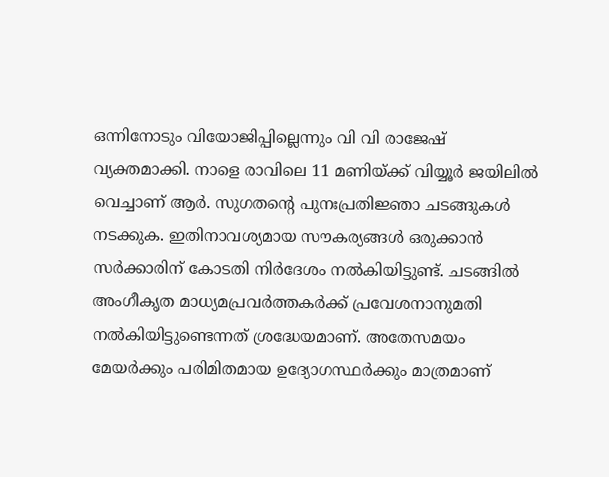ഒന്നിനോടും വിയോജിപ്പില്ലെന്നും വി വി രാജേഷ് വ്യക്തമാക്കി. നാളെ രാവിലെ 11 മണിയ്ക്ക് വിയ്യൂർ ജയിലിൽ വെച്ചാണ് ആർ. സുഗതന്റെ പുനഃപ്രതിജ്ഞാ ചടങ്ങുകൾ നടക്കുക. ഇതിനാവശ്യമായ സൗകര്യങ്ങൾ ഒരുക്കാൻ സർക്കാരിന് കോടതി നിർദേശം നൽകിയിട്ടുണ്ട്. ചടങ്ങിൽ അംഗീകൃത മാധ്യമപ്രവർത്തകർക്ക് പ്രവേശനാനുമതി നൽകിയിട്ടുണ്ടെന്നത് ശ്രദ്ധേയമാണ്. അതേസമയം മേയർക്കും പരിമിതമായ ഉദ്യോഗസ്ഥർക്കും മാത്രമാണ്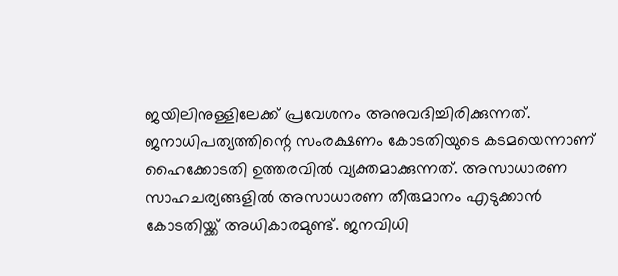ജയിലിനുള്ളിലേക്ക് പ്രവേശനം അനുവദിച്ചിരിക്കുന്നത്.
ജനാധിപത്യത്തിന്റെ സംരക്ഷണം കോടതിയുടെ കടമയെന്നാണ് ഹൈക്കോടതി ഉത്തരവിൽ വ്യക്തമാക്കുന്നത്. അസാധാരണ സാഹചര്യങ്ങളിൽ അസാധാരണ തീരുമാനം എടുക്കാൻ കോടതിയ്ക്ക് അധികാരമുണ്ട്. ജനവിധി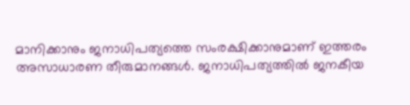മാനിക്കാനും ജനാധിപത്യത്തെ സംരക്ഷിക്കാനുമാണ് ഇത്തരം അസാധാരണ തീരുമാനങ്ങൾ. ജനാധിപത്യത്തിൽ ജനകീയ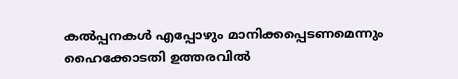കൽപ്പനകൾ എപ്പോഴും മാനിക്കപ്പെടണമെന്നും ഹൈക്കോടതി ഉത്തരവിൽ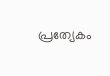പ്രത്യേകം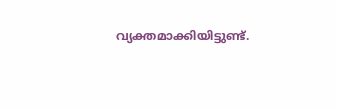വ്യക്തമാക്കിയിട്ടുണ്ട്.